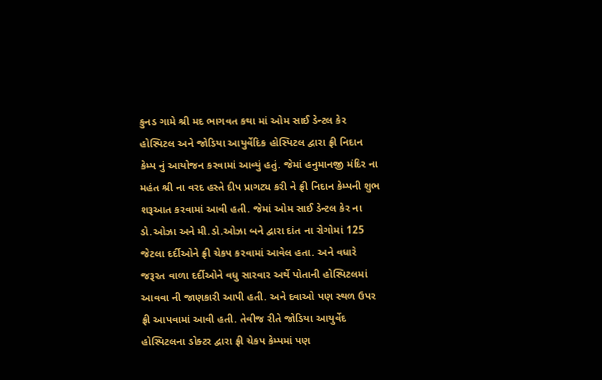કુનડ ગામે શ્રી મદ ભાગવત કથા માં ઓમ સાઈ ડેન્ટલ કેર હોસ્પિટલ અને જોડિયા આયુર્વેદિક હોસ્પિટલ દ્વારા ફ્રી નિદાન કેમ્પ નું આયોજન કરવામાં આવ્યું હતું. જેમાં હનુમાનજી મંદિર ના મહંત શ્રી ના વરદ હસ્તે દીપ પ્રાગટ્ય કરી ને ફ્રી નિદાન કેમ્પની શુભ શરૂઆત કરવામાં આવી હતી. જેમાં ઓમ સાઈ ડેન્ટલ કેર ના ડો.ઓઝા અને મી.ડો.ઓઝા બને દ્વારા દાંત ના રોગોમાં 125 જેટલા દર્દીઓને ફ્રી ચેકપ કરવામાં આવેલ હતા. અને વધારે જરૂરત વાળા દર્દીઓને વધુ સારવાર અર્થે પોતાની હોસ્પિટલમાં આવવા ની જાણકારી આપી હતી. અને દવાઓ પણ સ્થળ ઉપર ફ્રી આપવામાં આવી હતી. તેવીજ રીતે જોડિયા આયુર્વેદ હોસ્પિટલના ડોક્ટર દ્વારા ફ્રી ચેકપ કેમ્પમાં પણ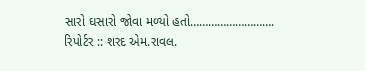સારો ઘસારો જોવા મળ્યો હતો……………………….
રિપોર્ટર :: શરદ એમ.રાવલ.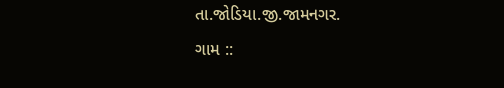તા.જોડિયા.જી.જામનગર.
ગામ ::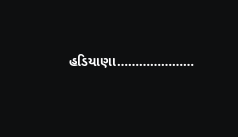હડિયાણા…………………